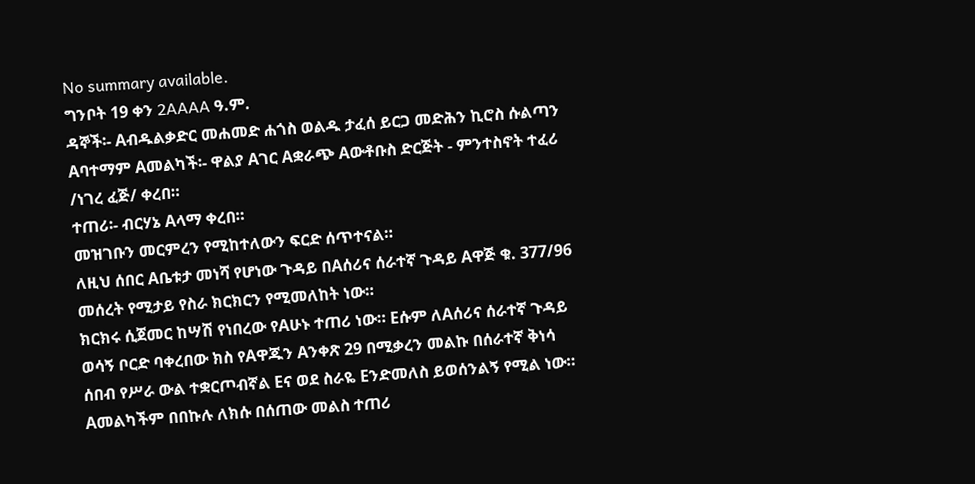No summary available.
ግንቦት 19 ቀን 2AAAA ዓ.ም.
ዳኞች፡- Aብዱልቃድር መሐመድ ሐጎስ ወልዱ ታፈሰ ይርጋ መድሕን ኪሮስ ሱልጣን Aባተማም Aመልካች፡- ዋልያ Aገር Aቋራጭ Aውቶቡስ ድርጅት - ምንተስኖት ተፈሪ /ነገረ ፈጅ/ ቀረበ።
ተጠሪ፡- ብርሃኔ Aላማ ቀረበ።
መዝገቡን መርምረን የሚከተለውን ፍርድ ሰጥተናል።
ለዚህ ሰበር Aቤቱታ መነሻ የሆነው ጉዳይ በAሰሪና ሰራተኛ ጉዳይ Aዋጅ ቁ. 377/96 መሰረት የሚታይ የስራ ክርክርን የሚመለከት ነው።
ክርክሩ ሲጀመር ከሣሽ የነበረው የAሁኑ ተጠሪ ነው። Eሱም ለAሰሪና ሰራተኛ ጉዳይ ወሳኝ ቦርድ ባቀረበው ክስ የAዋጁን Aንቀጽ 29 በሚቃረን መልኩ በሰራተኛ ቅነሳ ሰበብ የሥራ ውል ተቋርጦብኛል Eና ወደ ስራዬ Eንድመለስ ይወሰንልኝ የሚል ነው። Aመልካችም በበኩሉ ለክሱ በሰጠው መልስ ተጠሪ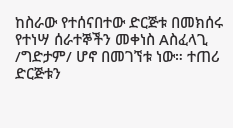ከስራው የተሰናበተው ድርጅቱ በመክሰሩ የተነሣ ሰራተኞችን መቀነስ Aስፈላጊ /ግድታም/ ሆኖ በመገኘቱ ነው። ተጠሪ ድርጅቱን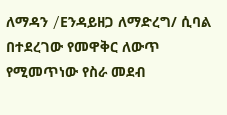ለማዳን /Eንዳይዘጋ ለማድረግ/ ሲባል በተደረገው የመዋቅር ለውጥ የሚመጥነው የስራ መደብ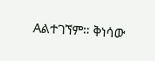Aልተገኘም። ቅነሳው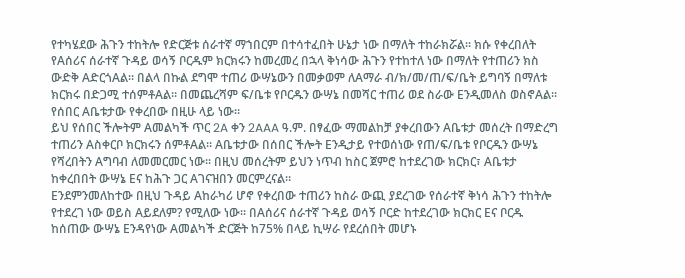የተካሄደው ሕጉን ተከትሎ የድርጅቱ ሰራተኛ ማኀበርም በተሳተፈበት ሁኔታ ነው በማለት ተከራክሯል። ክሱ የቀረበለት የAሰሪና ሰራተኛ ጉዳይ ወሳኝ ቦርዱም ክርክሩን ከመረመረ በኋላ ቅነሳው ሕጉን የተከተለ ነው በማለት የተጠሪን ክስ ውድቅ AድርጎAል። በልላ በኩል ደግሞ ተጠሪ ውሣኔውን በመቃወም ለAማራ ብ/ክ/መ/ጠ/ፍ/ቤት ይግባኝ በማለቱ ክርክሩ በድጋሚ ተሰምቶAል። በመጨረሻም ፍ/ቤቱ የቦርዱን ውሣኔ በመሻር ተጠሪ ወደ ስራው Eንዲመለስ ወስኖAል። የሰበር Aቤቱታው የቀረበው በዚሁ ላይ ነው።
ይህ የሰበር ችሎትም Aመልካች ጥር 2A ቀን 2AAA ዓ.ም. በፃፈው ማመልከቻ ያቀረበውን Aቤቱታ መሰረት በማድረግ ተጠሪን Aስቀርቦ ክርክሩን ሰምቶAል። Aቤቱታው በሰበር ችሎት Eንዲታይ የተወሰነው የጠ/ፍ/ቤቱ የቦርዱን ውሣኔ የሻረበትን Aግባብ ለመመርመር ነው። በዚህ መሰረትም ይህን ነጥብ ከስር ጀምሮ ከተደረገው ክርክር፣ Aቤቱታ ከቀረበበት ውሣኔ Eና ከሕጉ ጋር Aገናዝበን መርምረናል።
Eንደምንመለከተው በዚህ ጉዳይ Aከራካሪ ሆኖ የቀረበው ተጠሪን ከስራ ውጪ ያደረገው የሰራተኛ ቅነሳ ሕጉን ተከትሎ የተደረገ ነው ወይስ Aይደለም? የሚለው ነው። በAሰሪና ሰራተኛ ጉዳይ ወሳኝ ቦርድ ከተደረገው ክርክር Eና ቦርዱ ከሰጠው ውሣኔ Eንዳየነው Aመልካች ድርጅት ከ75% በላይ ኪሣራ የደረሰበት መሆኑ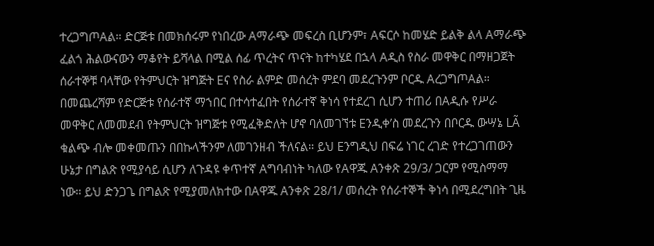ተረጋግጦAል። ድርጅቱ በመክሰሩም የነበረው Aማራጭ መፍረስ ቢሆንም፣ Aፍርሶ ከመሄድ ይልቅ ልላ Aማራጭ ፈልጎ ሕልውናውን ማቆየት ይሻላል በሚል ሰፊ ጥረትና ጥናት ከተካሄደ በኋላ Aዲስ የስራ መዋቅር በማዘጋጀት ሰራተኞቹ ባላቸው የትምህርት ዝግጅት Eና የስራ ልምድ መሰረት ምደባ መደረጉንም ቦርዱ AረጋግጦAል። በመጨረሻም የድርጅቱ የሰራተኛ ማኀበር በተሳተፈበት የሰራተኛ ቅነሳ የተደረገ ሲሆን ተጠሪ በAዲሱ የሥራ መዋቅር ለመመደብ የትምህርት ዝግጅቱ የሚፈቅድለት ሆኖ ባለመገኘቱ Eንዲቀ’ስ መደረጉን በቦርዱ ውሣኔ LÃ ቁልጭ ብሎ መቀመጡን በበኩላችንም ለመገንዘብ ችለናል። ይህ Eንግዲህ በፍሬ ነገር ረገድ የተረጋገጠውን ሁኔታ በግልጽ የሚያሳይ ሲሆን ለጉዳዩ ቀጥተኛ Aግባብነት ካለው የAዋጁ Aንቀጽ 29/3/ ጋርም የሚስማማ ነው። ይህ ድንጋጌ በግልጽ የሚያመለክተው በAዋጁ Aንቀጽ 28/1/ መሰረት የሰራተኞች ቅነሳ በሚደረግበት ጊዜ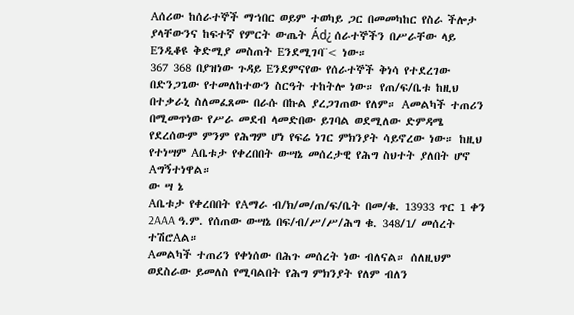Aሰሪው ከሰራተኞች ማኀበር ወይም ተወካይ ጋር በመመካከር የስራ ችሎታ ያላቸውንና ከፍተኛ የምርት ውጤት Ád¿ ሰራተኞችን በሥራቸው ላይ Eንዲቆዩ ቅድሚያ መስጠት Eንደሚገባ¨< ነው።
367 368 በያዝነው ጉዳይ Eንደምናየው የሰራተኞች ቅነሳ የተደረገው በድንጋጌው የተመለከተውን ስርዓት ተከትሎ ነው። የጠ/ፍ/ቤቱ ከዚህ በተቃራኒ ስለመፈጸሙ በራሱ በኩል ያረጋገጠው የለም። Aመልካች ተጠሪን በሚመጥነው የሥራ መደብ ላመድበው ይገባል ወደሚለው ድምዳሜ የደረሰውም ምንም የሕግም ሆነ የፍሬ ነገር ምክንያት ሳይኖረው ነው። ከዚህ የተነሣም Aቤቱታ የቀረበበት ውሣኔ መሰረታዊ የሕግ ስህተት ያለበት ሆኖ Aግኝተነዋል።
ው ሣ ኔ
Aቤቱታ የቀረበበት የAማራ ብ/ክ/መ/ጠ/ፍ/ቤት በመ/ቁ. 13933 ጥር 1 ቀን 2AAA ዓ.ም. የሰጠው ውሣኔ በፍ/ብ/ሥ/ሥ/ሕግ ቁ. 348/1/ መሰረት ተሽሮAል።
Aመልካች ተጠሪን የቀነሰው በሕጉ መሰረት ነው ብለናል። ሰለዚህም ወደስራው ይመለስ የሚባልበት የሕግ ምክንያት የለም ብለን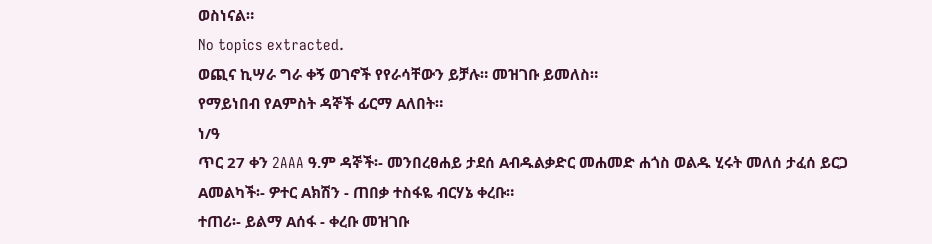ወስነናል።
No topics extracted.
ወጪና ኪሣራ ግራ ቀኝ ወገኖች የየራሳቸውን ይቻሉ። መዝገቡ ይመለስ።
የማይነበብ የAምስት ዳኞች ፊርማ Aለበት።
ነ/ዓ
ጥር 27 ቀን 2AAA ዓ.ም ዳኞች፡- መንበረፀሐይ ታደሰ Aብዱልቃድር መሐመድ ሐጎስ ወልዱ ሂሩት መለሰ ታፈሰ ይርጋ Aመልካች፡- ዎተር Aክሽን - ጠበቃ ተስፋዬ ብርሃኔ ቀረቡ።
ተጠሪ፡- ይልማ Aሰፋ - ቀረቡ መዝገቡ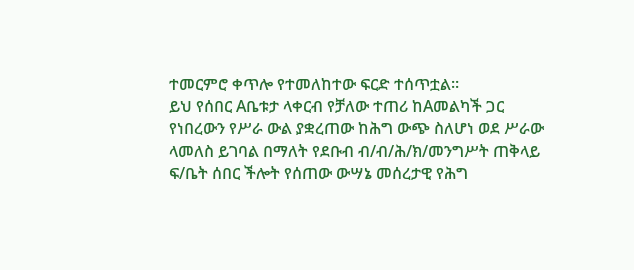ተመርምሮ ቀጥሎ የተመለከተው ፍርድ ተሰጥቷል።
ይህ የሰበር Aቤቱታ ላቀርብ የቻለው ተጠሪ ከAመልካች ጋር የነበረውን የሥራ ውል ያቋረጠው ከሕግ ውጭ ስለሆነ ወደ ሥራው ላመለስ ይገባል በማለት የደቡብ ብ/ብ/ሕ/ክ/መንግሥት ጠቅላይ ፍ/ቤት ሰበር ችሎት የሰጠው ውሣኔ መሰረታዊ የሕግ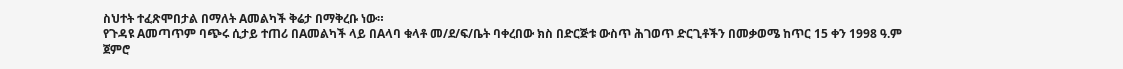ስህተት ተፈጽሞበታል በማለት Aመልካች ቅሬታ በማቅረቡ ነው።
የጉዳዩ Aመጣጥም ባጭሩ ሲታይ ተጠሪ በAመልካች ላይ በAላባ ቁላቶ መ/ደ/ፍ/ቤት ባቀረበው ክስ በድርጅቱ ውስጥ ሕገወጥ ድርጊቶችን በመቃወሜ ከጥር 15 ቀን 1998 ዓ.ም ጀምሮ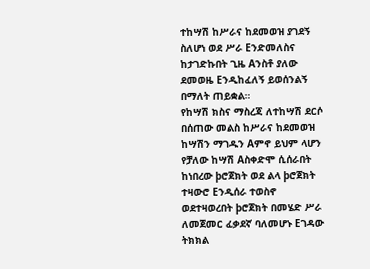ተከሣሽ ከሥራና ከደመወዝ ያገደኝ ስለሆነ ወደ ሥራ Eንድመለስና ከታገድኩበት ጊዜ Aንስቶ ያለው ደመወዜ Eንዲከፈለኝ ይወሰንልኝ በማለት ጠይቋል።
የከሣሽ ክስና ማስረጃ ለተከሣሽ ደርሶ በሰጠው መልስ ከሥራና ከደመወዝ ከሣሽን ማገዱን Aምኖ ይህም ላሆን የቻለው ከሣሽ Aስቀድሞ ሲሰራበት ከነበረው þሮጀክት ወደ ልላ þሮጀክት ተዛውሮ Eንዲሰራ ተወስኖ ወደተዛወረበት þሮጀክት በመሄድ ሥራ ለመጀመር ፈቃደኛ ባለመሆኑ Eገዳው ትክክል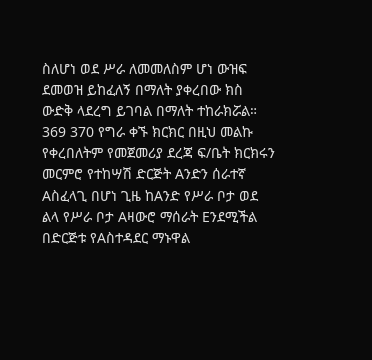ስለሆነ ወደ ሥራ ለመመለስም ሆነ ውዝፍ ደመወዝ ይከፈለኝ በማለት ያቀረበው ክስ ውድቅ ላደረግ ይገባል በማለት ተከራክሯል።
369 370 የግራ ቀኙ ክርክር በዚህ መልኩ የቀረበለትም የመጀመሪያ ደረጃ ፍ/ቤት ክርክሩን መርምሮ የተከሣሽ ድርጅት Aንድን ሰራተኛ Aስፈላጊ በሆነ ጊዜ ከAንድ የሥራ ቦታ ወደ ልላ የሥራ ቦታ Aዛውሮ ማሰራት Eንደሚችል በድርጅቱ የAስተዳደር ማኑዋል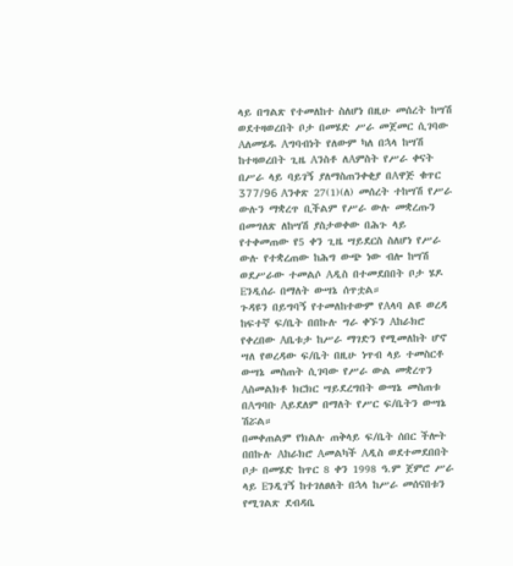ላይ በግልጽ የተመለከተ ስለሆነ በዚሁ መሰረት ከሣሽ ወደተዛወረበት ቦታ በመሄድ ሥራ መጀመር ሲገባው Aለመሄዱ Aግባብነት የለውም ካለ በኋላ ከሣሽ ከተዛወረበት ጊዜ Aንስቶ ለAምስት የሥራ ቀናት በሥራ ላይ ባይገኝ ያለማስጠንቀቂያ በAዋጅ ቁጥር 377/96 Aንቀጽ 27(1)(ለ) መሰረት ተከሣሽ የሥራ ውሉን ማቋረጥ ቢችልም የሥራ ውሉ መቋረጡን በመግለጽ ለከሣሽ ያስታወቀው በሕጉ ላይ የተቀመጠው የ5 ቀን ጊዜ ሣይደርስ ስለሆነ የሥራ ውሉ የተቋረጠው ከሕግ ውጭ ነው ብሎ ከሣሽ ወደሥራው ተመልሶ Aዲስ በተመደበበት ቦታ ሄዶ Eንዲሰራ በማለት ውሣኔ ሰጥቷል።
ጉዳዩን በይግባኝ የተመለከተውም የAላባ ልዩ ወረዳ ከፍተኛ ፍ/ቤት በበኩሉ ግራ ቀኙን Aከራክሮ የቀረበው Aቤቱታ ከሥራ ማገድን የሚመለከት ሆኖ ሣለ የወረዳው ፍ/ቤት በዚሁ ነጥብ ላይ ተመስርቶ ውሣኔ መስጠት ሲገባው የሥራ ውል መቋረጥን Aስመልክቶ ክርክር ሣይደረግበት ውሣኔ መስጠቱ በAግባቡ Aይደለም በማለት የሥር ፍ/ቤትን ውሣኔ ሽሯል።
በመቀጠልም የክልሉ ጠቅላይ ፍ/ቤት ሰበር ችሎት በበኩሉ Aከራክሮ Aመልካች Aዲስ ወደተመደበበት ቦታ በመሄድ ከጥር 8 ቀን 1998 ዓ.ም ጀምሮ ሥራ ላይ Eንዲገኝ ከተገለፀለት በኋላ ከሥራ መሰናበቱን የሚገልጽ ደብዳቤ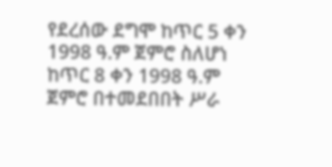የደረሰው ደግሞ ከጥር 5 ቀን 1998 ዓ.ም ጀምሮ ስለሆነ ከጥር 8 ቀን 1998 ዓ.ም ጀምሮ በተመደበበት ሥራ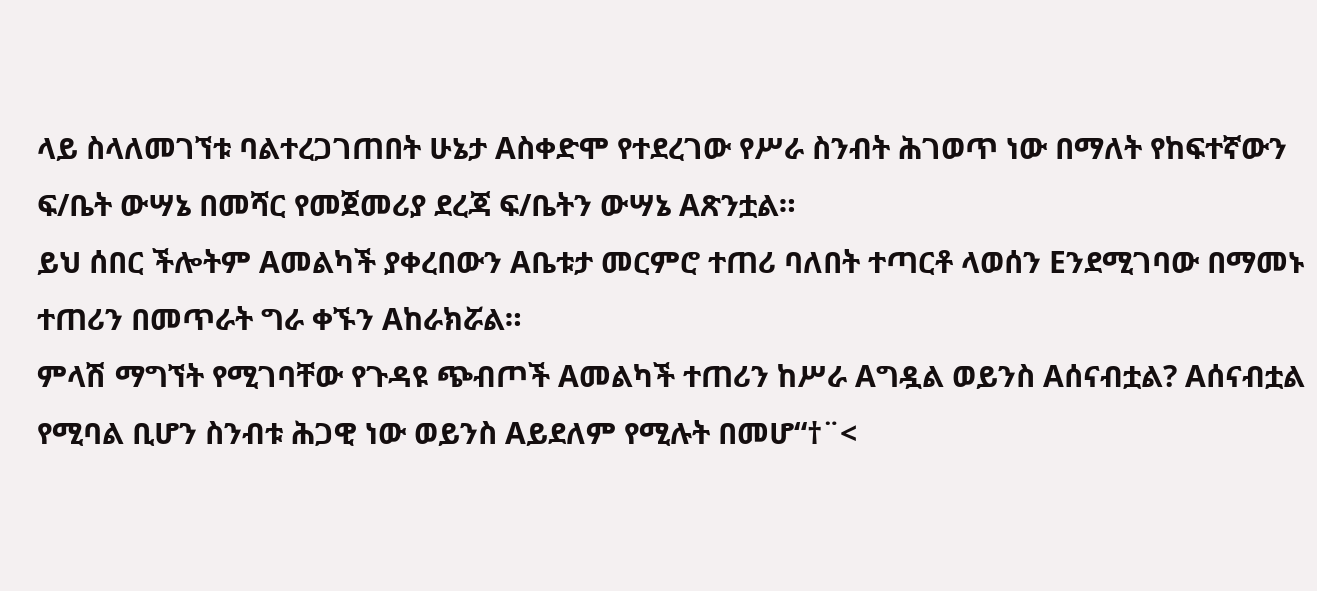ላይ ስላለመገኘቱ ባልተረጋገጠበት ሁኔታ Aስቀድሞ የተደረገው የሥራ ስንብት ሕገወጥ ነው በማለት የከፍተኛውን ፍ/ቤት ውሣኔ በመሻር የመጀመሪያ ደረጃ ፍ/ቤትን ውሣኔ Aጽንቷል።
ይህ ሰበር ችሎትም Aመልካች ያቀረበውን Aቤቱታ መርምሮ ተጠሪ ባለበት ተጣርቶ ላወሰን Eንደሚገባው በማመኑ ተጠሪን በመጥራት ግራ ቀኙን Aከራክሯል።
ምላሽ ማግኘት የሚገባቸው የጉዳዩ ጭብጦች Aመልካች ተጠሪን ከሥራ Aግዷል ወይንስ Aሰናብቷል? Aሰናብቷል የሚባል ቢሆን ስንብቱ ሕጋዊ ነው ወይንስ Aይደለም የሚሉት በመሆ“†¨<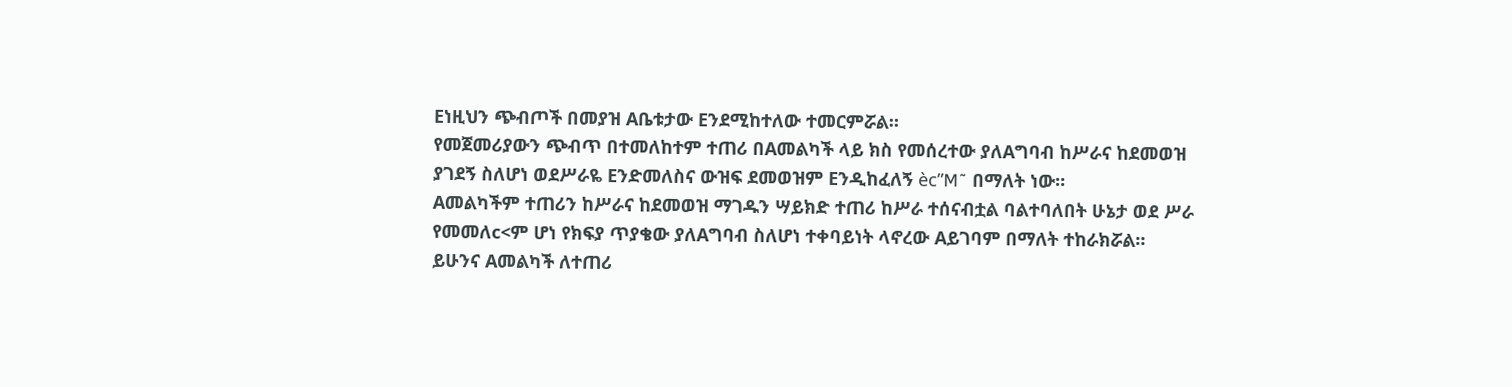Eነዚህን ጭብጦች በመያዝ Aቤቱታው Eንደሚከተለው ተመርምሯል።
የመጀመሪያውን ጭብጥ በተመለከተም ተጠሪ በAመልካች ላይ ክስ የመሰረተው ያለAግባብ ከሥራና ከደመወዝ ያገደኝ ስለሆነ ወደሥራዬ Eንድመለስና ውዝፍ ደመወዝም Eንዲከፈለኝ èc”M˜ በማለት ነው።
Aመልካችም ተጠሪን ከሥራና ከደመወዝ ማገዱን ሣይክድ ተጠሪ ከሥራ ተሰናብቷል ባልተባለበት ሁኔታ ወደ ሥራ የመመለc<ም ሆነ የክፍያ ጥያቄው ያለAግባብ ስለሆነ ተቀባይነት ላኖረው Aይገባም በማለት ተከራክሯል።
ይሁንና Aመልካች ለተጠሪ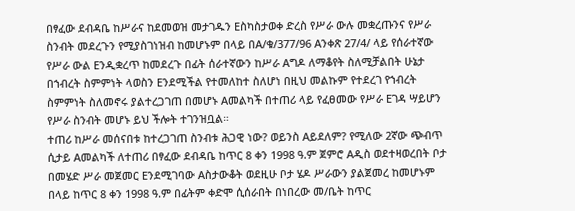በፃፈው ደብዳቤ ከሥራና ከደመወዝ መታገዱን Eስካስታወቀ ድረስ የሥራ ውሉ መቋረጡንና የሥራ ስንብት መደረጉን የሚያስገነዝብ ከመሆኑም በላይ በA/ቁ/377/96 Aንቀጽ 27/4/ ላይ የሰራተኛው የሥራ ውል Eንዲቋረጥ ከመደረጉ በፊት ሰራተኛውን ከሥራ Aግዶ ለማቆየት ስለሚቻልበት ሁኔታ በኀብረት ስምምነት ላወስን Eንደሚችል የተመለከተ ስለሆነ በዚህ መልኩም የተደረገ የኀብረት ስምምነት ስለመኖሩ ያልተረጋገጠ በመሆኑ Aመልካች በተጠሪ ላይ የፈፀመው የሥራ Eገዳ ሣይሆን የሥራ ስንብት መሆኑ ይህ ችሎት ተገንዝቧል።
ተጠሪ ከሥራ መሰናበቱ ከተረጋገጠ ስንብቱ ሕጋዊ ነው? ወይንስ Aይደለም? የሚለው 2ኛው ጭብጥ ሲታይ Aመልካች ለተጠሪ በፃፈው ደብዳቤ ከጥር 8 ቀን 1998 ዓ.ም ጀምሮ Aዲስ ወደተዛወረበት ቦታ በመሄድ ሥራ መጀመር Eንደሚገባው Aስታውቆት ወደዚሁ ቦታ ሄዶ ሥራውን ያልጀመረ ከመሆኑም በላይ ከጥር 8 ቀን 1998 ዓ.ም በፊትም ቀድሞ ሲሰራበት በነበረው መ/ቤት ከጥር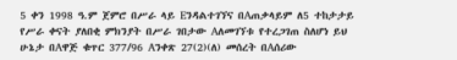5 ቀን 1998 ዓ.ም ጀምሮ በሥራ ላይ Eንዳልተገኘና በAጠቃላይም ለ5 ተከታታይ የሥራ ቀናት ያለበቂ ምክንያት በሥራ ገበታው Aለመገኘቱ የተረጋገጠ ስለሆነ ይህ ሁኔታ በAዋጅ ቁጥር 377/96 Aንቀጽ 27(2)(ለ) መሰረት በAሰሪው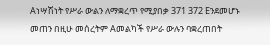Aነሣሽነት የሥራ ውልን ለማቋረጥ የሚያበቃ 371 372 Eንደመሆኑ መጠን በዚሁ መሰረትም Aመልካች የሥራ ውሉን ባቋረጠበት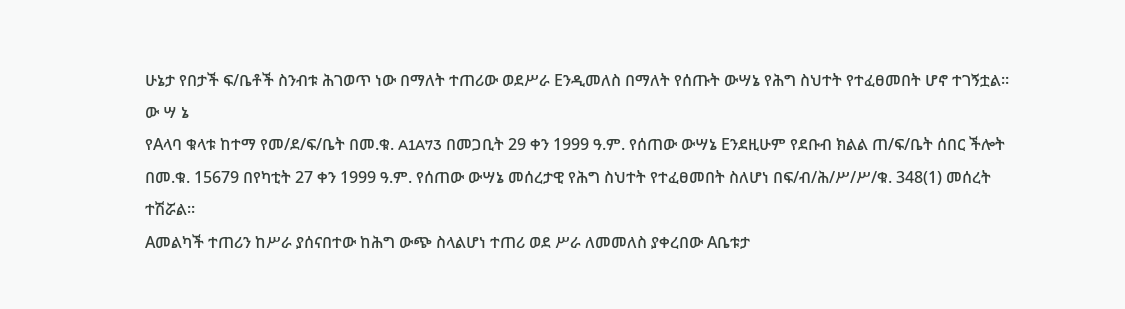ሁኔታ የበታች ፍ/ቤቶች ስንብቱ ሕገወጥ ነው በማለት ተጠሪው ወደሥራ Eንዲመለስ በማለት የሰጡት ውሣኔ የሕግ ስህተት የተፈፀመበት ሆኖ ተገኝቷል።
ው ሣ ኔ
የAላባ ቁላቱ ከተማ የመ/ደ/ፍ/ቤት በመ.ቁ. A1A73 በመጋቢት 29 ቀን 1999 ዓ.ም. የሰጠው ውሣኔ Eንደዚሁም የደቡብ ክልል ጠ/ፍ/ቤት ሰበር ችሎት በመ.ቁ. 15679 በየካቲት 27 ቀን 1999 ዓ.ም. የሰጠው ውሣኔ መሰረታዊ የሕግ ስህተት የተፈፀመበት ስለሆነ በፍ/ብ/ሕ/ሥ/ሥ/ቁ. 348(1) መሰረት ተሽሯል።
Aመልካች ተጠሪን ከሥራ ያሰናበተው ከሕግ ውጭ ስላልሆነ ተጠሪ ወደ ሥራ ለመመለስ ያቀረበው Aቤቱታ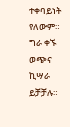ተቀባይነት የለውም።
ግራ ቀኙ ወጭና ኪሣራ ይቻቻሉ።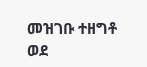መዝገቡ ተዘግቶ ወደ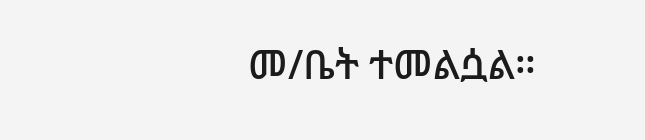መ/ቤት ተመልሷል።